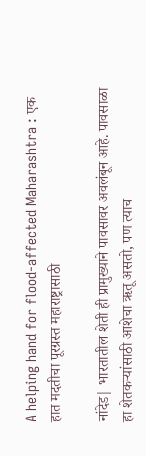A helping hand for flood-affected Maharashtra : एक हात मदतीचा पूरग्रस्त महाराष्ट्रासाठी

नांदेड| भारतातील शेती ही प्रामुख्याने पावसावर अवलंबून आहे. पावसाळा हा शेतकऱ्यांसाठी आशेचा ऋतू असतो, पण त्याच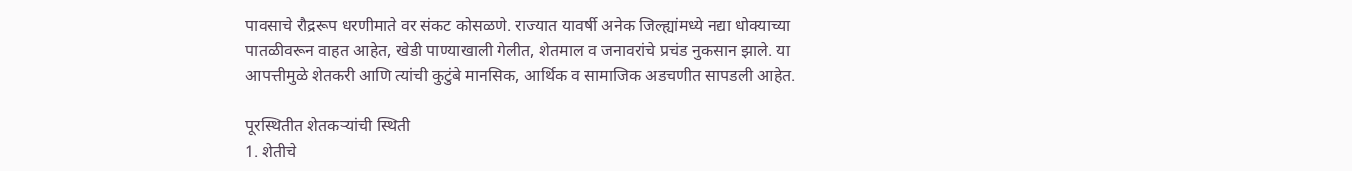पावसाचे रौद्ररूप धरणीमाते वर संकट कोसळणे. राज्यात यावर्षी अनेक जिल्ह्यांमध्ये नद्या धोक्याच्या पातळीवरून वाहत आहेत, खेडी पाण्याखाली गेलीत, शेतमाल व जनावरांचे प्रचंड नुकसान झाले. या आपत्तीमुळे शेतकरी आणि त्यांची कुटुंबे मानसिक, आर्थिक व सामाजिक अडचणीत सापडली आहेत.

पूरस्थितीत शेतकऱ्यांची स्थिती
1. शेतीचे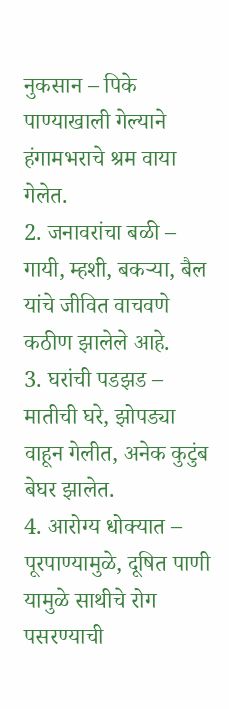नुकसान – पिके पाण्याखाली गेल्याने हंगामभराचे श्रम वाया गेलेत.
2. जनावरांचा बळी – गायी, म्हशी, बकऱ्या, बैल यांचे जीवित वाचवणे कठीण झालेले आहे.
3. घरांची पडझड – मातीची घरे, झोपड्या वाहून गेलीत, अनेक कुटुंब बेघर झालेत.
4. आरोग्य धोक्यात – पूरपाण्यामुळे, दूषित पाणी यामुळे साथीचे रोग पसरण्याची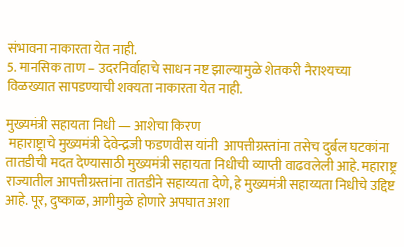संभावना नाकारता येत नाही.
5. मानसिक ताण – उदरनिर्वाहाचे साधन नष्ट झाल्यामुळे शेतकरी नैराश्यच्या विळख्यात सापडण्याची शक्यता नाकारता येत नाही.

मुख्यमंत्री सहायता निधी — आशेचा किरण
 महाराष्ट्राचे मुख्यमंत्री देवेन्द्रजी फडणवीस यांनी  आपत्तीग्रस्तांना तसेच दुर्बल घटकांना तातडीची मदत देण्यासाठी मुख्यमंत्री सहायता निधीची व्याप्ती वाढवलेली आहे. महाराष्ट्र राज्यातील आपत्तीग्रस्तांना तातडीने सहाय्यता देणे, हे मुख्यमंत्री सहाय्यता निधीचे उद्दिष्ट आहे. पूर, दुष्काळ, आगीमुळे होणारे अपघात अशा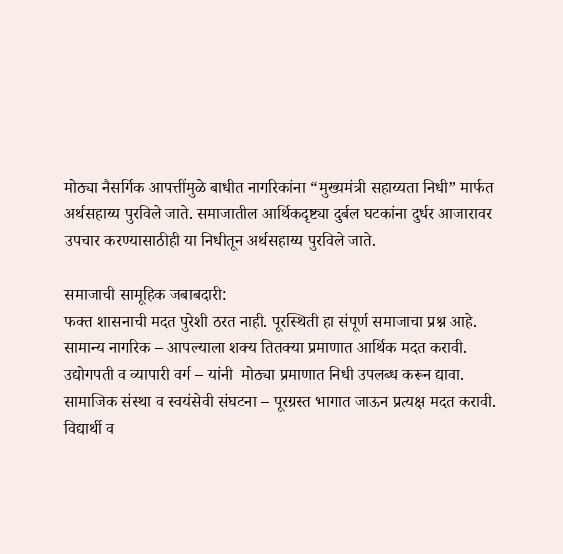मोठ्या नैसर्गिक आपत्तींमुळे बाधीत नागरिकांना “मुख्यमंत्री सहाय्यता निधी” मार्फत अर्थसहाय्य पुरविले जाते. समाजातील आर्थिकदृष्ट्या दुर्बल घटकांना दुर्धर आजारावर उपचार करण्यासाठीही या निधीतून अर्थसहाय्य पुरविले जाते.

समाजाची सामूहिक जबाबदारी:
फक्त शासनाची मदत पुरेशी ठरत नाही. पूरस्थिती हा संपूर्ण समाजाचा प्रश्न आहे.
सामान्य नागरिक – आपल्याला शक्य तितक्या प्रमाणात आर्थिक मदत करावी.
उद्योगपती व व्यापारी वर्ग – यांनी  मोठ्या प्रमाणात निधी उपलब्ध करून द्यावा.
सामाजिक संस्था व स्वयंसेवी संघटना – पूरग्रस्त भागात जाऊन प्रत्यक्ष मदत करावी.
विद्यार्थी व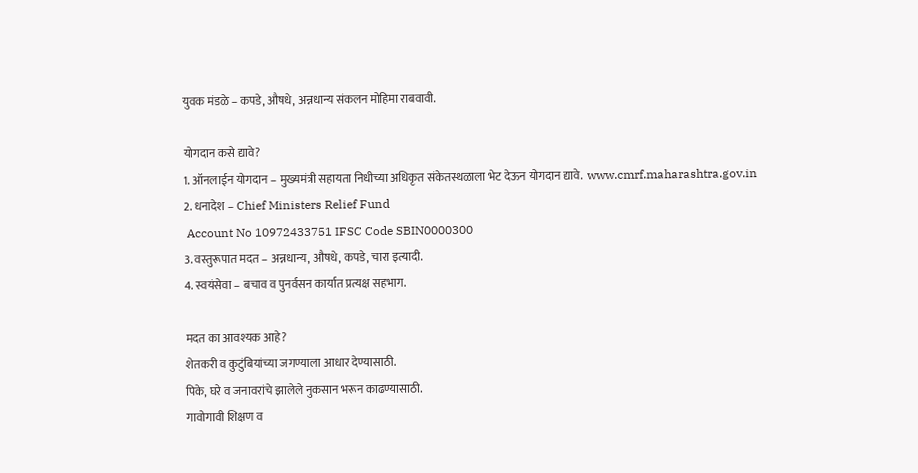युवक मंडळे – कपडे, औषधे, अन्नधान्य संकलन मोहिमा राबवावी.

योगदान कसे द्यावे?
1. ऑनलाईन योगदान – मुख्यमंत्री सहायता निधीच्या अधिकृत संकेतस्थळाला भेट देऊन योगदान द्यावे.  www.cmrf.maharashtra.gov.in
2. धनादेश – Chief Ministers Relief Fund
 Account No 10972433751 IFSC Code SBIN0000300
3. वस्तुरूपात मदत – अन्नधान्य, औषधे, कपडे, चारा इत्यादी.
4. स्वयंसेवा – बचाव व पुनर्वसन कार्यात प्रत्यक्ष सहभाग.

मदत का आवश्यक आहे?
शेतकरी व कुटुंबियांच्या जगण्याला आधार देण्यासाठी.
पिके, घरे व जनावरांचे झालेले नुकसान भरून काढण्यासाठी.
गावोगावी शिक्षण व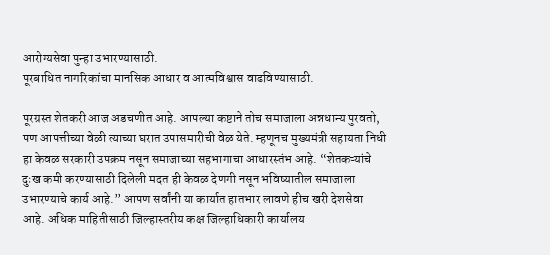आरोग्यसेवा पुन्हा उभारण्यासाठी.
पूरबाधित नागरिकांचा मानसिक आधार व आत्मविश्वास वाढविण्यासाठी.

पूरग्रस्त शेतकरी आज अडचणीत आहे. आपल्या कष्टाने तोच समाजाला अन्नधान्य पुरवतो, पण आपत्तीच्या वेळी त्याच्या घरात उपासमारीची वेळ येते. म्हणूनच मुख्यमंत्री सहायता निधी हा केवळ सरकारी उपक्रम नसून समाजाच्या सहभागाचा आधारस्तंभ आहे. “शेतकऱ्यांचे दुःख कमी करण्यासाठी दिलेली मदत ही केवळ देणगी नसून भविष्यातील समाजाला उभारण्याचे कार्य आहे.” आपण सर्वांनी या कार्यात हातभार लावणे हीच खरी देशसेवा आहे. अधिक माहितीसाठी जिल्हास्तरीय कक्ष जिल्हाधिकारी कार्यालय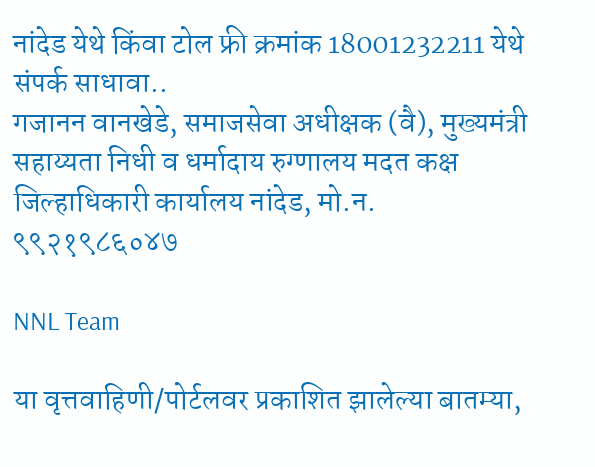नांदेड येथे किंवा टोल फ्री क्रमांक 18001232211 येथे संपर्क साधावा..
गजानन वानखेडे, समाजसेवा अधीक्षक (वै), मुख्यमंत्री सहाय्यता निधी व धर्मादाय रुग्णालय मदत कक्ष
जिल्हाधिकारी कार्यालय नांदेड, मो.न. ९९२१९८६०४७

NNL Team

या वृत्तवाहिणी/पोर्टलवर प्रकाशित झालेल्या बातम्या,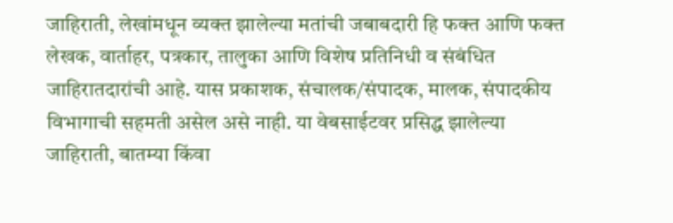जाहिराती, लेखांमधून व्यक्त झालेल्या मतांची जबाबदारी हि फक्त आणि फक्त लेखक, वार्ताहर, पत्रकार, तालुका आणि विशेष प्रतिनिधी व संबंधित जाहिरातदारांची आहे. यास प्रकाशक, संचालक/संपादक, मालक, संपादकीय विभागाची सहमती असेल असे नाही. या वेबसाईटवर प्रसिद्ध झालेल्या जाहिराती, बातम्या किंवा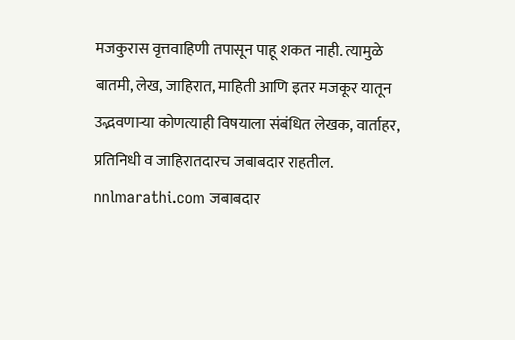मजकुरास वृत्तवाहिणी तपासून पाहू शकत नाही. त्यामुळे बातमी, लेख, जाहिरात, माहिती आणि इतर मजकूर यातून उद्भवणाऱ्या कोणत्याही विषयाला संबंधित लेखक, वार्ताहर, प्रतिनिधी व जाहिरातदारच जबाबदार राहतील. nnlmarathi.com जबाबदार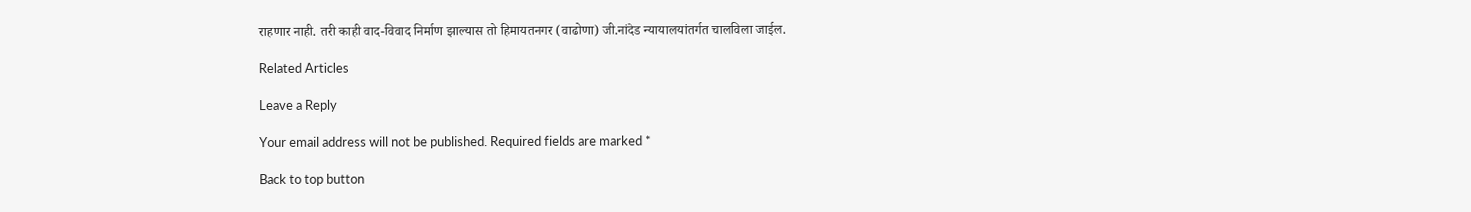राहणार नाही. तरी काही वाद-विवाद निर्माण झाल्यास तो हिमायतनगर (वाढोणा) जी.नांदेड न्यायालयांतर्गत चालविला जाईल.

Related Articles

Leave a Reply

Your email address will not be published. Required fields are marked *

Back to top button